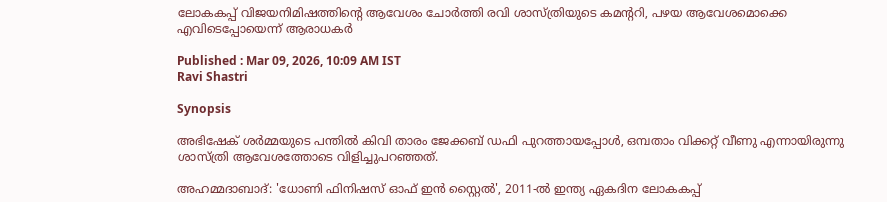ലോകകപ്പ് വിജയനിമിഷത്തിന്‍റെ ആവേശം ചോര്‍ത്തി രവി ശാസ്ത്രിയുടെ കമന്‍ററി, പഴയ ആവേശമൊക്കെ എവിടെപ്പോയെന്ന് ആരാധകർ

Published : Mar 09, 2026, 10:09 AM IST
Ravi Shastri

Synopsis

അഭിഷേക് ശർമ്മയുടെ പന്തിൽ കിവി താരം ജേക്കബ് ഡഫി പുറത്തായപ്പോൾ, ഒമ്പതാം വിക്കറ്റ് വീണു എന്നായിരുന്നു ശാസ്ത്രി ആവേശത്തോടെ വിളിച്ചുപറഞ്ഞത്.

അഹമ്മദാബാദ്: 'ധോണി ഫിനിഷസ് ഓഫ് ഇൻ സ്റ്റൈൽ', 2011-ൽ ഇന്ത്യ ഏകദിന ലോകകപ്പ്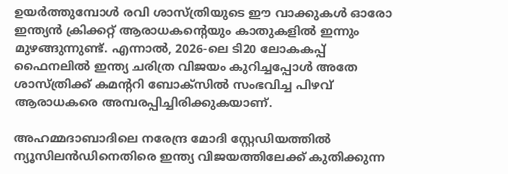ഉയർത്തുമ്പോൾ രവി ശാസ്ത്രിയുടെ ഈ വാക്കുകൾ ഓരോ ഇന്ത്യൻ ക്രിക്കറ്റ് ആരാധകന്‍റെയും കാതുകളിൽ ഇന്നും മുഴങ്ങുന്നുണ്ട്. എന്നാൽ, 2026-ലെ ടി20 ലോകകപ്പ് ഫൈനലിൽ ഇന്ത്യ ചരിത്ര വിജയം കുറിച്ചപ്പോൾ അതേ ശാസ്ത്രിക്ക് കമന്‍ററി ബോക്സിൽ സംഭവിച്ച പിഴവ് ആരാധകരെ അമ്പരപ്പിച്ചിരിക്കുകയാണ്.

അഹമ്മദാബാദിലെ നരേന്ദ്ര മോദി സ്റ്റേഡിയത്തിൽ ന്യൂസിലൻഡിനെതിരെ ഇന്ത്യ വിജയത്തിലേക്ക് കുതിക്കുന്ന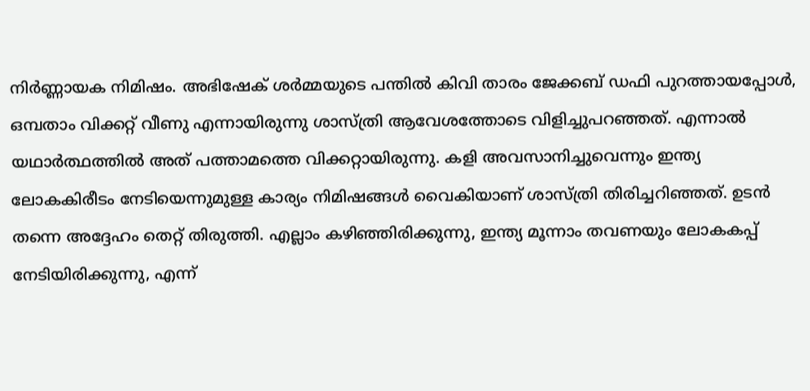നിർണ്ണായക നിമിഷം. അഭിഷേക് ശർമ്മയുടെ പന്തിൽ കിവി താരം ജേക്കബ് ഡഫി പുറത്തായപ്പോൾ, ഒമ്പതാം വിക്കറ്റ് വീണു എന്നായിരുന്നു ശാസ്ത്രി ആവേശത്തോടെ വിളിച്ചുപറഞ്ഞത്. എന്നാൽ യഥാർത്ഥത്തിൽ അത് പത്താമത്തെ വിക്കറ്റായിരുന്നു. കളി അവസാനിച്ചുവെന്നും ഇന്ത്യ ലോകകിരീടം നേടിയെന്നുമുള്ള കാര്യം നിമിഷങ്ങൾ വൈകിയാണ് ശാസ്ത്രി തിരിച്ചറിഞ്ഞത്. ഉടൻ തന്നെ അദ്ദേഹം തെറ്റ് തിരുത്തി. എല്ലാം കഴിഞ്ഞിരിക്കുന്നു, ഇന്ത്യ മൂന്നാം തവണയും ലോകകപ്പ് നേടിയിരിക്കുന്നു, എന്ന്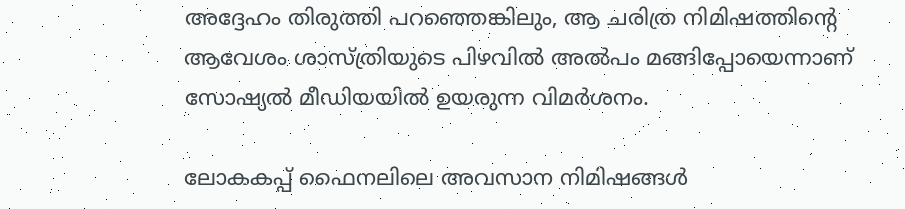അദ്ദേഹം തിരുത്തി പറഞ്ഞെങ്കിലും, ആ ചരിത്ര നിമിഷത്തിന്‍റെ ആവേശം ശാസ്ത്രിയുടെ പിഴവിൽ അൽപം മങ്ങിപ്പോയെന്നാണ് സോഷ്യൽ മീഡിയയിൽ ഉയരുന്ന വിമർശനം.

ലോകകപ്പ് ഫൈനലിലെ അവസാന നിമിഷങ്ങൾ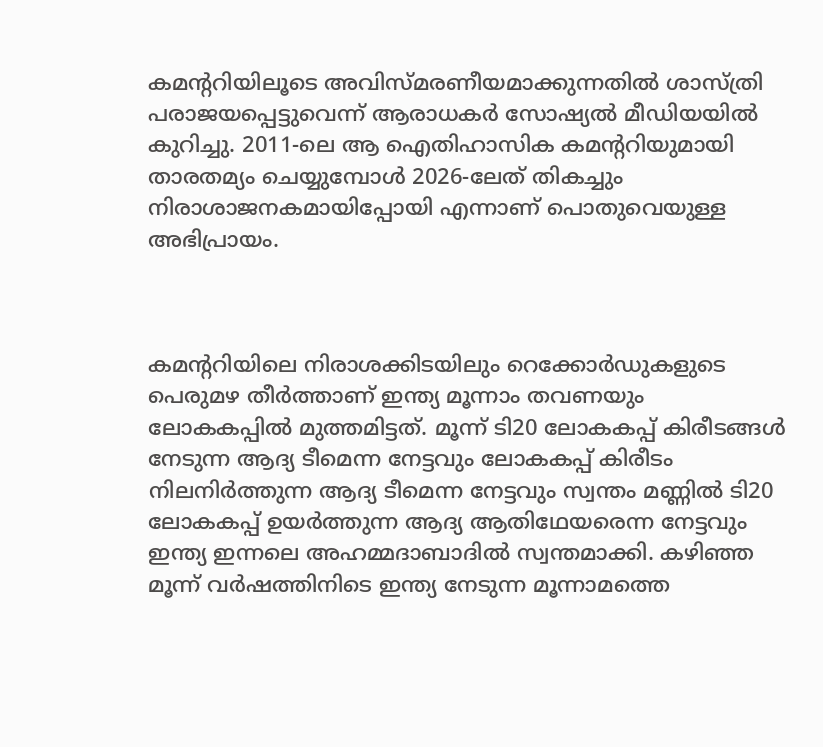കമന്‍ററിയിലൂടെ അവിസ്മരണീയമാക്കുന്നതിൽ ശാസ്ത്രി പരാജയപ്പെട്ടുവെന്ന് ആരാധകർ സോഷ്യൽ മീഡിയയിൽ കുറിച്ചു. 2011-ലെ ആ ഐതിഹാസിക കമന്‍ററിയുമായി താരതമ്യം ചെയ്യുമ്പോൾ 2026-ലേത് തികച്ചും നിരാശാജനകമായിപ്പോയി എന്നാണ് പൊതുവെയുള്ള അഭിപ്രായം.



കമന്‍ററിയിലെ നിരാശക്കിടയിലും റെക്കോര്‍ഡുകളുടെ പെരുമഴ തീര്‍ത്താണ് ഇന്ത്യ മൂന്നാം തവണയും ലോകകപ്പില്‍ മുത്തമിട്ടത്. മൂന്ന് ടി20 ലോകകപ്പ് കിരീടങ്ങൾ നേടുന്ന ആദ്യ ടീമെന്ന നേട്ടവും ലോകകപ്പ് കിരീടം നിലനിർത്തുന്ന ആദ്യ ടീമെന്ന നേട്ടവും സ്വന്തം മണ്ണിൽ ടി20 ലോകകപ്പ് ഉയർത്തുന്ന ആദ്യ ആതിഥേയരെന്ന നേട്ടവും ഇന്ത്യ ഇന്നലെ അഹമ്മദാബാദില്‍ സ്വന്തമാക്കി. കഴിഞ്ഞ മൂന്ന് വർഷത്തിനിടെ ഇന്ത്യ നേടുന്ന മൂന്നാമത്തെ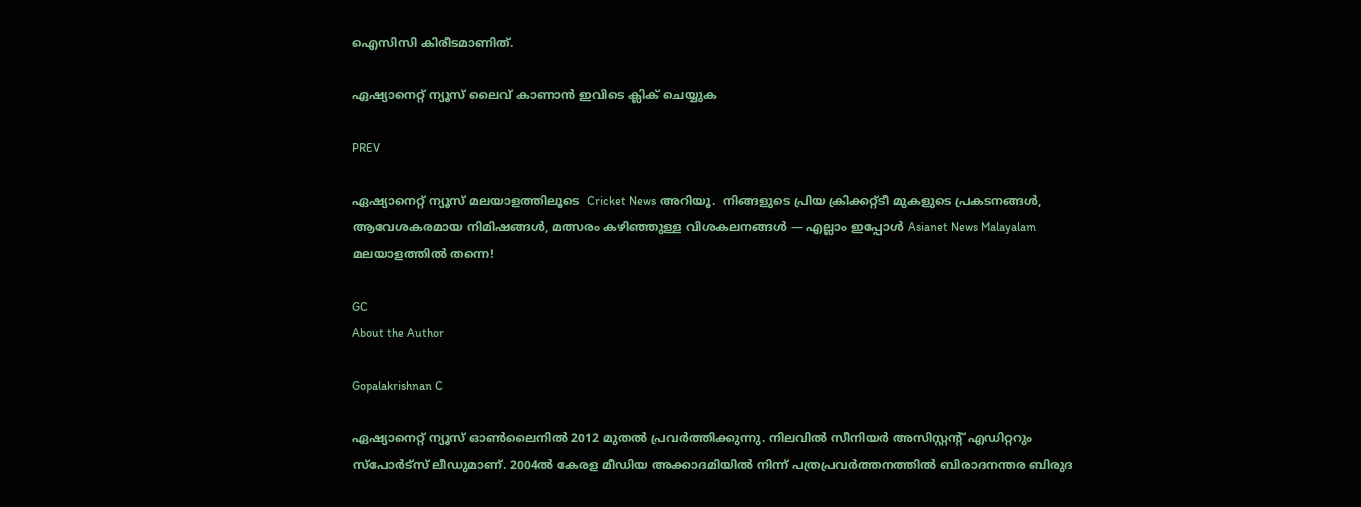ഐസിസി കിരീടമാണിത്.

ഏഷ്യാനെറ്റ് ന്യൂസ് ലൈവ് കാണാന്‍ ഇവിടെ ക്ലിക് ചെയ്യുക

PREV

ഏഷ്യാനെറ്റ് ന്യൂസ് മലയാളത്തിലൂടെ  Cricket News അറിയൂ.  നിങ്ങളുടെ പ്രിയ ക്രിക്കറ്റ്ടീ മുകളുടെ പ്രകടനങ്ങൾ, ആവേശകരമായ നിമിഷങ്ങൾ, മത്സരം കഴിഞ്ഞുള്ള വിശകലനങ്ങൾ — എല്ലാം ഇപ്പോൾ Asianet News Malayalam മലയാളത്തിൽ തന്നെ!

GC
About the Author

Gopalakrishnan C

ഏഷ്യാനെറ്റ് ന്യൂസ് ഓണ്‍ലൈനില്‍ 2012 മുതല്‍ പ്രവര്‍ത്തിക്കുന്നു. നിലവില്‍ സീനിയര്‍ അസിസ്റ്റന്‍റ് എഡിറ്ററും സ്പോർട്സ് ലീഡുമാണ്. 2004ൽ കേരള മീഡിയ അക്കാദമിയില്‍ നിന്ന് പത്രപ്രവര്‍ത്തനത്തില്‍ ബിരാദനന്തര ബിരുദ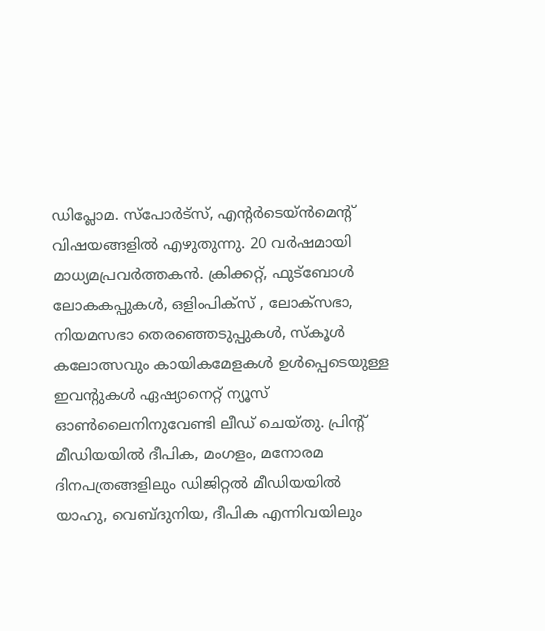ഡിപ്ലോമ. സ്പോര്‍ട്സ്, എന്‍റര്‍ടെയ്ൻമെന്‍റ് വിഷയങ്ങളില്‍ എഴുതുന്നു. 20 വര്‍ഷമായി മാധ്യമപ്രവര്‍ത്തകൻ. ക്രിക്കറ്റ്, ഫുട്ബോള്‍ ലോകകപ്പുകൾ, ഒളിംപിക്സ് , ലോക്സഭാ, നിയമസഭാ തെരഞ്ഞെടുപ്പുകള്‍, സ്കൂള്‍ കലോത്സവും കായികമേളകള്‍ ഉള്‍പ്പെടെയുള്ള ഇവന്‍റുകള്‍ ഏഷ്യാനെറ്റ് ന്യൂസ് ഓണ്‍ലൈനിനുവേണ്ടി ലീഡ് ചെയ്തു. പ്രിന്‍റ് മീഡിയയില്‍ ദീപിക, മംഗളം, മനോരമ ദിനപത്രങ്ങളിലും ഡിജിറ്റൽ മീഡിയയില്‍ യാഹു, വെബ്ദുനിയ, ദീപിക എന്നിവയിലും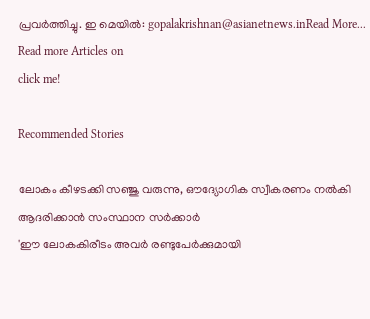പ്രവര്‍ത്തിച്ചു. ഇ മെയില്‍: gopalakrishnan@asianetnews.inRead More...
Read more Articles on
click me!

Recommended Stories

ലോകം കീഴടക്കി സഞ്ജു വരുന്നു, ഔദ്യോഗിക സ്വീകരണം നൽകി ആദരിക്കാന്‍ സംസ്ഥാന സര്‍ക്കാര്‍
'ഈ ലോകകിരീടം അവര്‍ രണ്ടുപേർക്കുമായി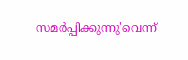സമർപ്പിക്കുന്നു'വെന്ന്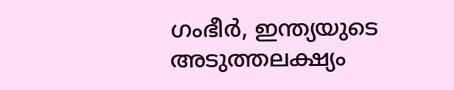ഗംഭീര്‍, ഇന്ത്യയുടെ അടുത്തലക്ഷ്യം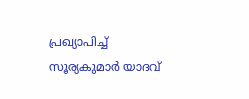പ്രഖ്യാപിച്ച് സൂര്യകുമാര്‍ യാദവ്